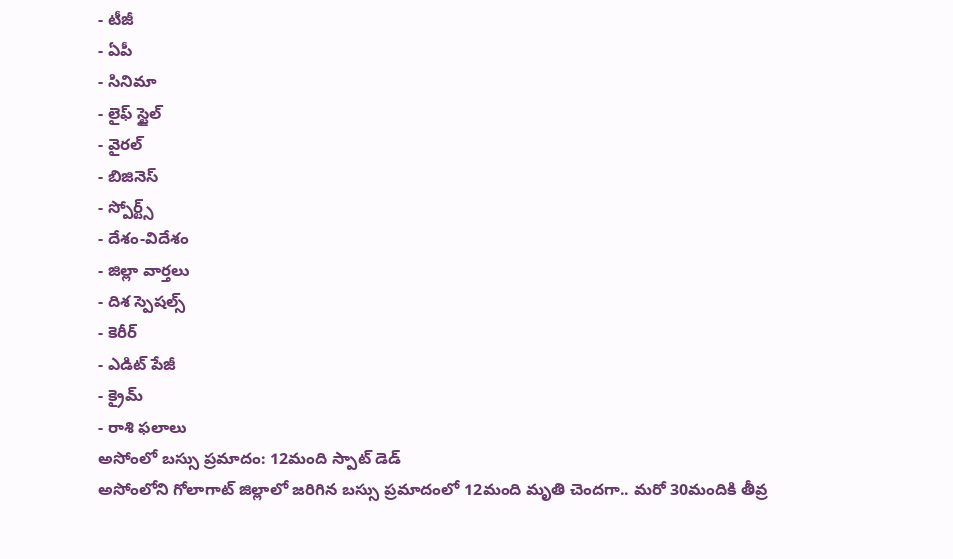- టీజీ
- ఏపీ
- సినిమా
- లైఫ్ స్టైల్
- వైరల్
- బిజినెస్
- స్పోర్ట్స్
- దేశం-విదేశం
- జిల్లా వార్తలు
- దిశ స్పెషల్స్
- కెరీర్
- ఎడిట్ పేజీ
- క్రైమ్
- రాశి ఫలాలు
అసోంలో బస్సు ప్రమాదం: 12మంది స్పాట్ డెడ్
అసోంలోని గోలాగాట్ జిల్లాలో జరిగిన బస్సు ప్రమాదంలో 12మంది మృతి చెందగా.. మరో 30మందికి తీవ్ర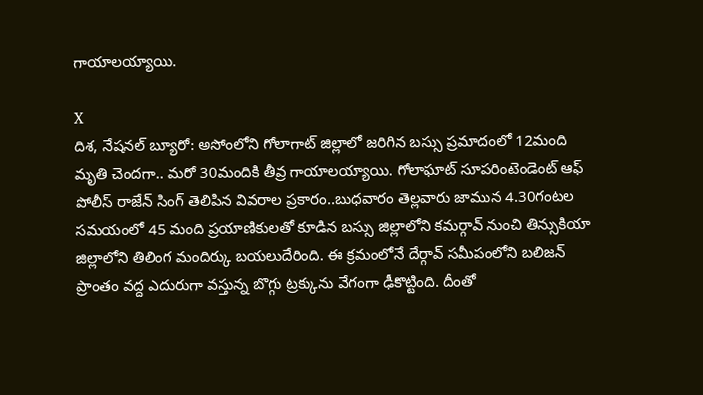గాయాలయ్యాయి.

X
దిశ, నేషనల్ బ్యూరో: అసోంలోని గోలాగాట్ జిల్లాలో జరిగిన బస్సు ప్రమాదంలో 12మంది మృతి చెందగా.. మరో 30మందికి తీవ్ర గాయాలయ్యాయి. గోలాఘాట్ సూపరింటెండెంట్ ఆఫ్ పోలీస్ రాజేన్ సింగ్ తెలిపిన వివరాల ప్రకారం..బుధవారం తెల్లవారు జామున 4.30గంటల సమయంలో 45 మంది ప్రయాణికులతో కూడిన బస్సు జిల్లాలోని కమర్గావ్ నుంచి తిన్సుకియా జిల్లాలోని తిలింగ మందిర్కు బయలుదేరింది. ఈ క్రమంలోనే దేర్గావ్ సమీపంలోని బలిజన్ ప్రాంతం వద్ద ఎదురుగా వస్తున్న బొగ్గు ట్రక్కును వేగంగా ఢీకొట్టింది. దీంతో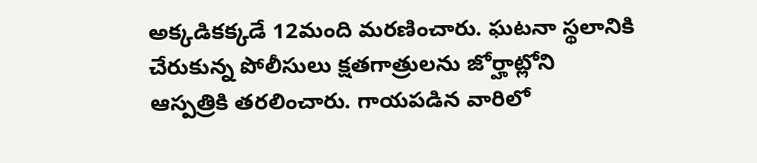అక్కడికక్కడే 12మంది మరణించారు. ఘటనా స్థలానికి చేరుకున్న పోలీసులు క్షతగాత్రులను జోర్హాట్లోని ఆస్పత్రికి తరలించారు. గాయపడిన వారిలో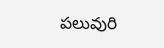పలువురి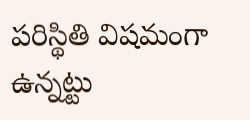పరిస్థితి విషమంగా ఉన్నట్టు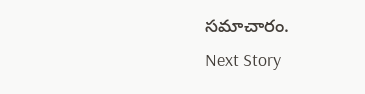సమాచారం.
Next Story